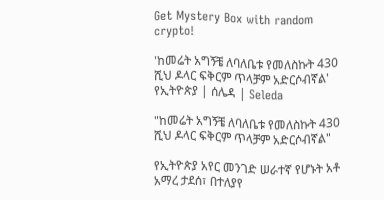Get Mystery Box with random crypto!

'ከመሬት አግኝቼ ለባለቤቱ የመለስኩት 430 ሺህ ዶላር ፍቅርም ጥላቻም አድርሶብኛል' የኢትዮጵያ | ሰሌዳ | Seleda

"ከመሬት አግኝቼ ለባለቤቱ የመለስኩት 430 ሺህ ዶላር ፍቅርም ጥላቻም አድርሶብኛል"

የኢትዮጵያ አየር መንገድ ሠራተኛ የሆኑት አቶ አማረ ታደሰ፣ በተለያየ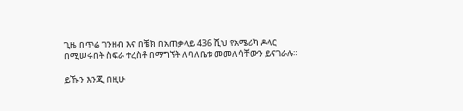ጊዜ በጥሬ ገንዘብ እና በቼክ በአጠቃላይ 436 ሺህ የአሜሪካ ዶላር በሚሠሩበት ስፍራ ተረስቶ በማግኘት ለባለቤቱ መመለሳቸውን ይናገራሉ።

ይኹን እንጂ በዚሁ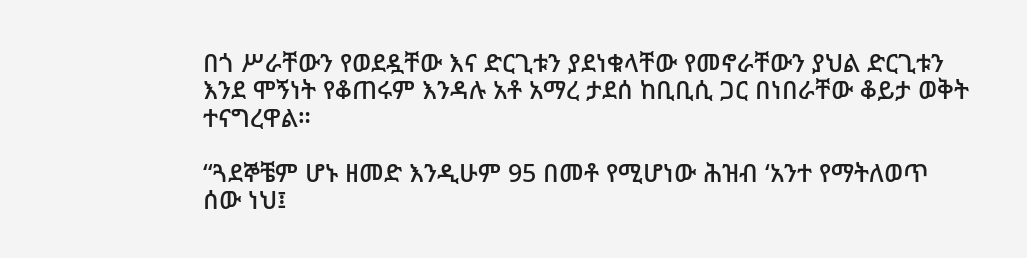በጎ ሥራቸውን የወደዷቸው እና ድርጊቱን ያደነቁላቸው የመኖራቸውን ያህል ድርጊቱን እንደ ሞኝነት የቆጠሩም እንዳሉ አቶ አማረ ታደሰ ከቢቢሲ ጋር በነበራቸው ቆይታ ወቅት ተናግረዋል።

“ጓደኞቼም ሆኑ ዘመድ እንዲሁም 95 በመቶ የሚሆነው ሕዝብ ‘አንተ የማትለወጥ ሰው ነህ፤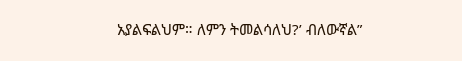አያልፍልህም። ለምን ትመልሳለህ?’ ብለውኛል”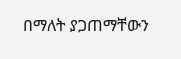በማለት ያጋጠማቸውን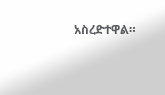አስረድተዋል።